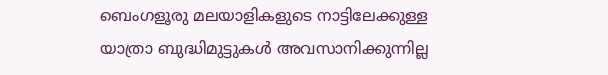ബെംഗളൂരു മലയാളികളുടെ നാട്ടിലേക്കുള്ള യാത്രാ ബുദ്ധിമുട്ടുകൾ അവസാനിക്കുന്നില്ല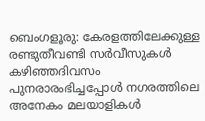ബെംഗളൂരു: കേരളത്തിലേക്കുള്ള രണ്ടുതീവണ്ടി സർവീസുകൾ കഴിഞ്ഞദിവസം പുനരാരംഭിച്ചപ്പോൾ നഗരത്തിലെ അനേകം മലയാളികൾ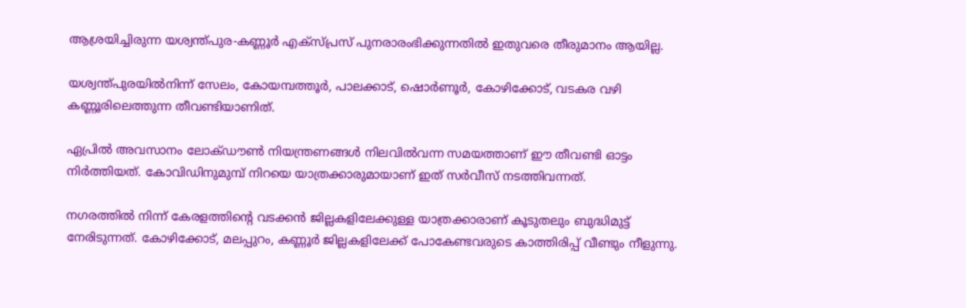ആശ്രയിച്ചിരുന്ന യശ്വന്ത്പുര-കണ്ണൂർ എക്സ്‌പ്രസ് പുനരാരംഭിക്കുന്നതിൽ ഇതുവരെ തീരുമാനം ആയില്ല.

യശ്വന്ത്പുരയിൽനിന്ന് സേലം, കോയമ്പത്തൂർ, പാലക്കാട്, ഷൊർണൂർ, കോഴിക്കോട്, വടകര വഴി കണ്ണൂരിലെത്തുന്ന തീവണ്ടിയാണിത്.

ഏപ്രിൽ അവസാനം ലോക്ഡൗൺ നിയന്ത്രണങ്ങൾ നിലവിൽവന്ന സമയത്താണ് ഈ തീവണ്ടി ഓട്ടം നിർത്തിയത്. കോവിഡിനുമുമ്പ് നിറയെ യാത്രക്കാരുമായാണ് ഇത് സർവീസ് നടത്തിവന്നത്.

നഗരത്തിൽ നിന്ന് കേരളത്തിന്റെ വടക്കൻ ജില്ലകളിലേക്കുള്ള യാത്രക്കാരാണ് കൂടുതലും ബുദ്ധിമുട്ട് നേരിടുന്നത്. കോഴിക്കോട്, മലപ്പുറം, കണ്ണൂർ ജില്ലകളിലേക്ക്‌ പോകേണ്ടവരുടെ കാത്തിരിപ്പ് വീണ്ടും നീളുന്നു.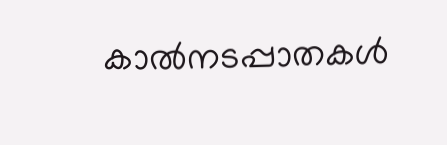കാൽനടപ്പാതകൾ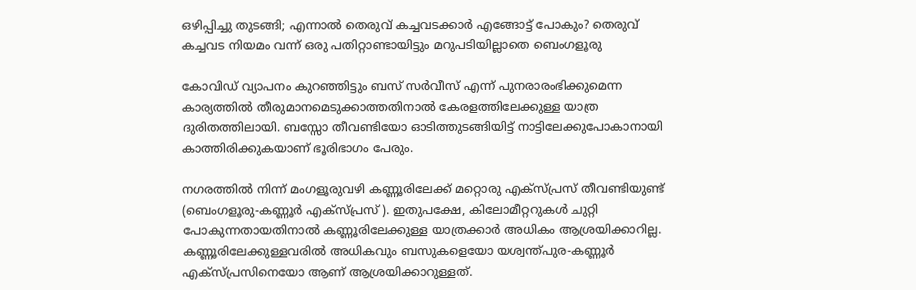ഒഴിപ്പിച്ചു തുടങ്ങി; എന്നാൽ തെരുവ് കച്ചവടക്കാർ എങ്ങോട്ട് പോകും? തെരുവ് കച്ചവട നിയമം വന്ന് ഒരു പതിറ്റാണ്ടായിട്ടും മറുപടിയില്ലാതെ ബെംഗളൂരു

കോവിഡ് വ്യാപനം കുറഞ്ഞിട്ടും ബസ് സർവീസ് എന്ന് പുനരാരംഭിക്കുമെന്ന കാര്യത്തിൽ തീരുമാനമെടുക്കാത്തതിനാൽ കേരളത്തിലേക്കുള്ള യാത്ര ദുരിതത്തിലായി. ബസ്സോ തീവണ്ടിയോ ഓടിത്തുടങ്ങിയിട്ട് നാട്ടിലേക്കുപോകാനായി കാത്തിരിക്കുകയാണ് ഭൂരിഭാഗം പേരും.

നഗരത്തിൽ നിന്ന് മംഗളൂരുവഴി കണ്ണൂരിലേക്ക് മറ്റൊരു എക്സ്‌പ്രസ് തീവണ്ടിയുണ്ട് (ബെംഗളൂരു-കണ്ണൂർ എക്സ്‌പ്രസ് ). ഇതുപക്ഷേ, കിലോമീറ്ററുകൾ ചുറ്റി പോകുന്നതായതിനാൽ കണ്ണൂരിലേക്കുള്ള യാത്രക്കാർ അധികം ആശ്രയിക്കാറില്ല. കണ്ണൂരിലേക്കുള്ളവരിൽ അധികവും ബസുകളെയോ യശ്വന്ത്പുര-കണ്ണൂർ എക്സ്‌പ്രസിനെയോ ആണ് ആശ്രയിക്കാറുള്ളത്.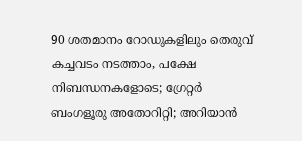90 ശതമാനം റോഡുകളിലും തെരുവ് കച്ചവടം നടത്താം, പക്ഷേ നിബന്ധനകളോടെ; ഗ്രേറ്റർ ബംഗളൂരു അതോറിറ്റി; അറിയാൻ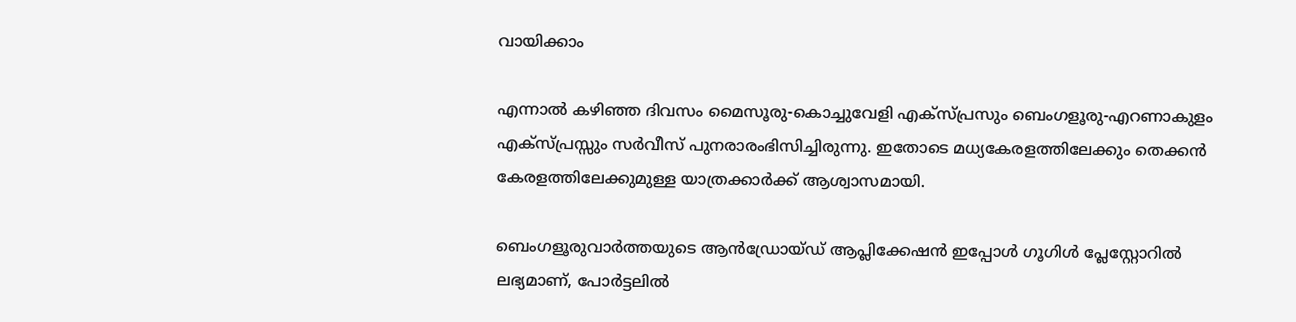വായിക്കാം

എന്നാൽ കഴിഞ്ഞ ദിവസം മൈസൂരു-കൊച്ചുവേളി എക്സ്‌പ്രസും ബെംഗളൂരു-എറണാകുളം എക്സ്‌പ്രസ്സും സർവീസ് പുനരാരംഭിസിച്ചിരുന്നു. ഇതോടെ മധ്യകേരളത്തിലേക്കും തെക്കൻ കേരളത്തിലേക്കുമുള്ള യാത്രക്കാർക്ക് ആശ്വാസമായി.

ബെംഗളൂരുവാർത്തയുടെ ആൻഡ്രോയ്ഡ് ആപ്ലിക്കേഷൻ ഇപ്പോൾ ഗൂഗിൾ പ്ലേസ്റ്റോറിൽ ലഭ്യമാണ്, പോർട്ടലിൽ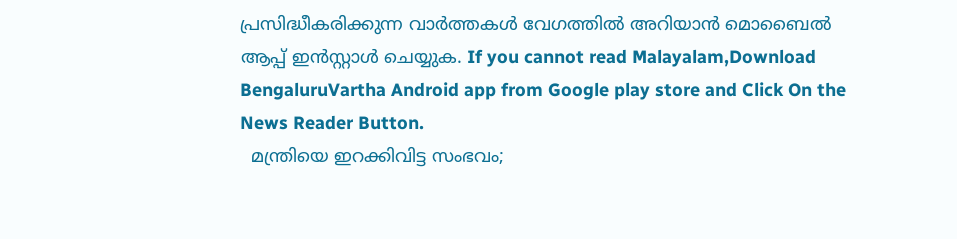പ്രസിദ്ധീകരിക്കുന്ന വാർത്തകൾ വേഗത്തിൽ അറിയാൻ മൊബൈൽ ആപ്പ് ഇൻസ്റ്റാൾ ചെയ്യുക. If you cannot read Malayalam,Download BengaluruVartha Android app from Google play store and Click On the News Reader Button.
  മന്ത്രിയെ ഇറക്കിവിട്ട സംഭവം;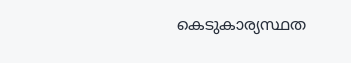കെടുകാര്യസ്ഥത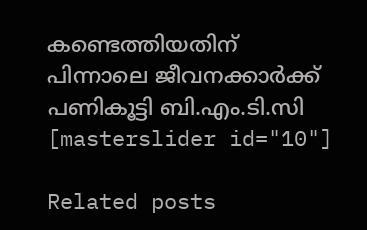കണ്ടെത്തിയതിന് പിന്നാലെ ജീവനക്കാർക്ക് പണികൂട്ടി ബി.എം.ടി.സി
[masterslider id="10"]

Related posts